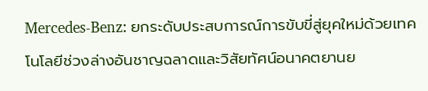Mercedes-Benz: ยกระดับประสบการณ์การขับขี่สู่ยุคใหม่ด้วยเทคโนโลยีช่วงล่างอันชาญฉลาดและวิสัยทัศน์อนาคตยานย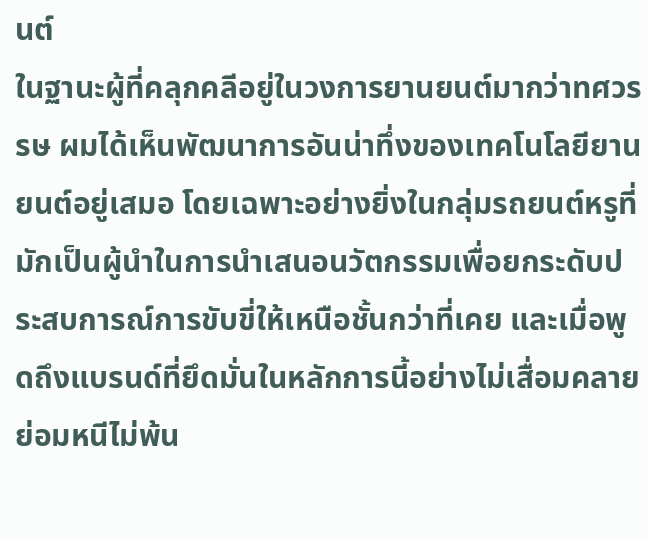นต์
ในฐานะผู้ที่คลุกคลีอยู่ในวงการยานยนต์มากว่าทศวรรษ ผมได้เห็นพัฒนาการอันน่าทึ่งของเทคโนโลยียานยนต์อยู่เสมอ โดยเฉพาะอย่างยิ่งในกลุ่มรถยนต์หรูที่มักเป็นผู้นำในการนำเสนอนวัตกรรมเพื่อยกระดับประสบการณ์การขับขี่ให้เหนือชั้นกว่าที่เคย และเมื่อพูดถึงแบรนด์ที่ยึดมั่นในหลักการนี้อย่างไม่เสื่อมคลาย ย่อมหนีไม่พ้น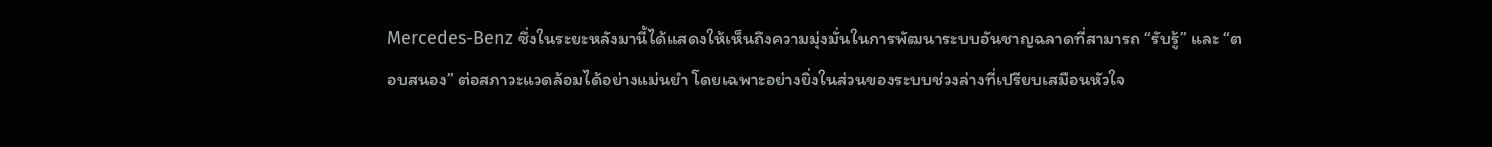Mercedes-Benz ซึ่งในระยะหลังมานี้ได้แสดงให้เห็นถึงความมุ่งมั่นในการพัฒนาระบบอันชาญฉลาดที่สามารถ “รับรู้” และ “ตอบสนอง” ต่อสภาวะแวดล้อมได้อย่างแม่นยำ โดยเฉพาะอย่างยิ่งในส่วนของระบบช่วงล่างที่เปรียบเสมือนหัวใจ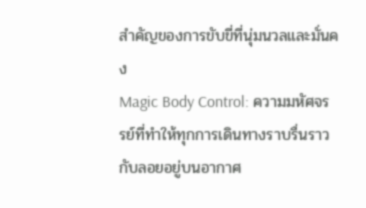สำคัญของการขับขี่ที่นุ่มนวลและมั่นคง
Magic Body Control: ความมหัศจรรย์ที่ทำให้ทุกการเดินทางราบรื่นราวกับลอยอยู่บนอากาศ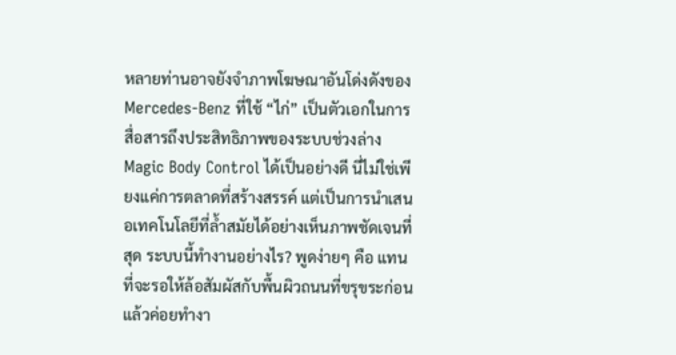หลายท่านอาจยังจำภาพโฆษณาอันโด่งดังของ Mercedes-Benz ที่ใช้ “ไก่” เป็นตัวเอกในการสื่อสารถึงประสิทธิภาพของระบบช่วงล่าง Magic Body Control ได้เป็นอย่างดี นี่ไม่ใช่เพียงแค่การตลาดที่สร้างสรรค์ แต่เป็นการนำเสนอเทคโนโลยีที่ล้ำสมัยได้อย่างเห็นภาพชัดเจนที่สุด ระบบนี้ทำงานอย่างไร? พูดง่ายๆ คือ แทนที่จะรอให้ล้อสัมผัสกับพื้นผิวถนนที่ขรุขระก่อนแล้วค่อยทำงา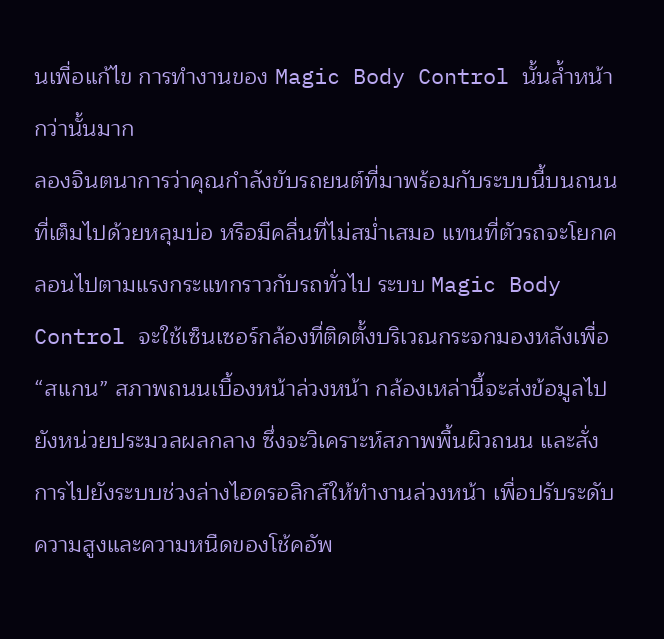นเพื่อแก้ไข การทำงานของ Magic Body Control นั้นล้ำหน้ากว่านั้นมาก
ลองจินตนาการว่าคุณกำลังขับรถยนต์ที่มาพร้อมกับระบบนี้บนถนนที่เต็มไปด้วยหลุมบ่อ หรือมีคลื่นที่ไม่สม่ำเสมอ แทนที่ตัวรถจะโยกคลอนไปตามแรงกระแทกราวกับรถทั่วไป ระบบ Magic Body Control จะใช้เซ็นเซอร์กล้องที่ติดตั้งบริเวณกระจกมองหลังเพื่อ “สแกน” สภาพถนนเบื้องหน้าล่วงหน้า กล้องเหล่านี้จะส่งข้อมูลไปยังหน่วยประมวลผลกลาง ซึ่งจะวิเคราะห์สภาพพื้นผิวถนน และสั่งการไปยังระบบช่วงล่างไฮดรอลิกส์ให้ทำงานล่วงหน้า เพื่อปรับระดับความสูงและความหนืดของโช้คอัพ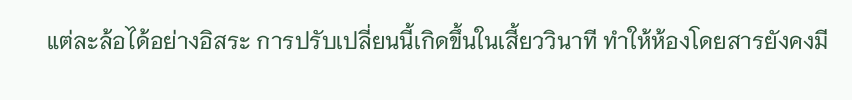แต่ละล้อได้อย่างอิสระ การปรับเปลี่ยนนี้เกิดขึ้นในเสี้ยววินาที ทำให้ห้องโดยสารยังคงมี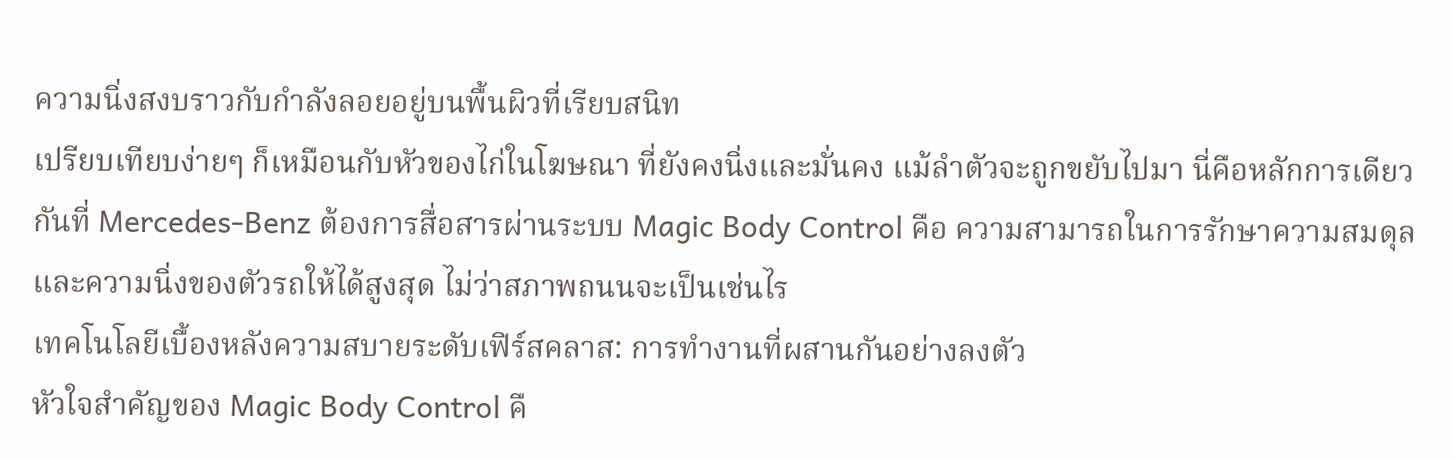ความนิ่งสงบราวกับกำลังลอยอยู่บนพื้นผิวที่เรียบสนิท
เปรียบเทียบง่ายๆ ก็เหมือนกับหัวของไก่ในโฆษณา ที่ยังคงนิ่งและมั่นคง แม้ลำตัวจะถูกขยับไปมา นี่คือหลักการเดียวกันที่ Mercedes-Benz ต้องการสื่อสารผ่านระบบ Magic Body Control คือ ความสามารถในการรักษาความสมดุลและความนิ่งของตัวรถให้ได้สูงสุด ไม่ว่าสภาพถนนจะเป็นเช่นไร
เทคโนโลยีเบื้องหลังความสบายระดับเฟิร์สคลาส: การทำงานที่ผสานกันอย่างลงตัว
หัวใจสำคัญของ Magic Body Control คื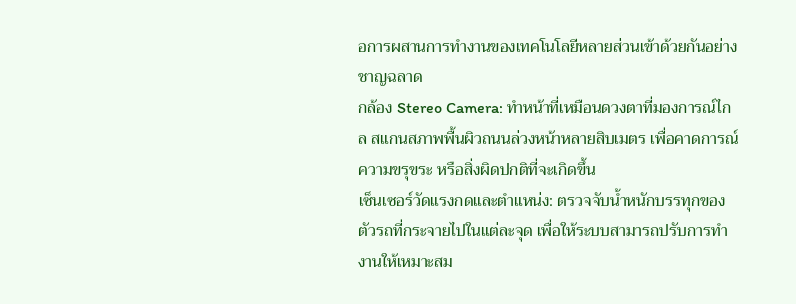อการผสานการทำงานของเทคโนโลยีหลายส่วนเข้าด้วยกันอย่างชาญฉลาด
กล้อง Stereo Camera: ทำหน้าที่เหมือนดวงตาที่มองการณ์ไกล สแกนสภาพพื้นผิวถนนล่วงหน้าหลายสิบเมตร เพื่อคาดการณ์ความขรุขระ หรือสิ่งผิดปกติที่จะเกิดขึ้น
เซ็นเซอร์วัดแรงกดและตำแหน่ง: ตรวจจับน้ำหนักบรรทุกของตัวรถที่กระจายไปในแต่ละจุด เพื่อให้ระบบสามารถปรับการทำงานให้เหมาะสม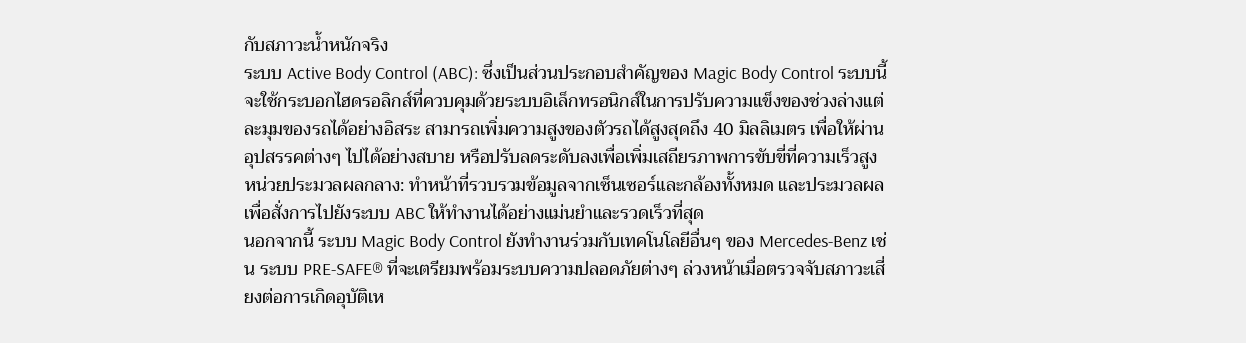กับสภาวะน้ำหนักจริง
ระบบ Active Body Control (ABC): ซึ่งเป็นส่วนประกอบสำคัญของ Magic Body Control ระบบนี้จะใช้กระบอกไฮดรอลิกส์ที่ควบคุมด้วยระบบอิเล็กทรอนิกส์ในการปรับความแข็งของช่วงล่างแต่ละมุมของรถได้อย่างอิสระ สามารถเพิ่มความสูงของตัวรถได้สูงสุดถึง 40 มิลลิเมตร เพื่อให้ผ่านอุปสรรคต่างๆ ไปได้อย่างสบาย หรือปรับลดระดับลงเพื่อเพิ่มเสถียรภาพการขับขี่ที่ความเร็วสูง
หน่วยประมวลผลกลาง: ทำหน้าที่รวบรวมข้อมูลจากเซ็นเซอร์และกล้องทั้งหมด และประมวลผลเพื่อสั่งการไปยังระบบ ABC ให้ทำงานได้อย่างแม่นยำและรวดเร็วที่สุด
นอกจากนี้ ระบบ Magic Body Control ยังทำงานร่วมกับเทคโนโลยีอื่นๆ ของ Mercedes-Benz เช่น ระบบ PRE-SAFE® ที่จะเตรียมพร้อมระบบความปลอดภัยต่างๆ ล่วงหน้าเมื่อตรวจจับสภาวะเสี่ยงต่อการเกิดอุบัติเห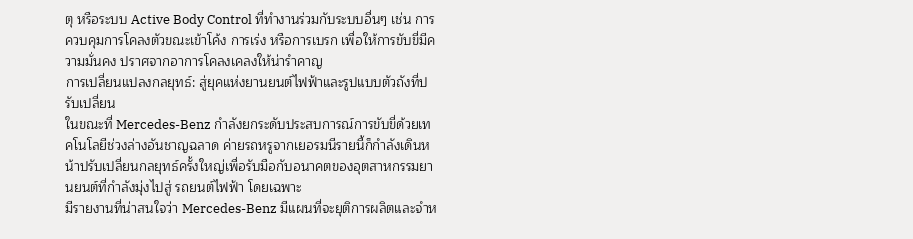ตุ หรือระบบ Active Body Control ที่ทำงานร่วมกับระบบอื่นๆ เช่น การควบคุมการโคลงตัวขณะเข้าโค้ง การเร่ง หรือการเบรก เพื่อให้การขับขี่มีความมั่นคง ปราศจากอาการโคลงเคลงให้น่ารำคาญ
การเปลี่ยนแปลงกลยุทธ์: สู่ยุคแห่งยานยนต์ไฟฟ้าและรูปแบบตัวถังที่ปรับเปลี่ยน
ในขณะที่ Mercedes-Benz กำลังยกระดับประสบการณ์การขับขี่ด้วยเทคโนโลยีช่วงล่างอันชาญฉลาด ค่ายรถหรูจากเยอรมนีรายนี้ก็กำลังเดินหน้าปรับเปลี่ยนกลยุทธ์ครั้งใหญ่เพื่อรับมือกับอนาคตของอุตสาหกรรมยานยนต์ที่กำลังมุ่งไปสู่ รถยนต์ไฟฟ้า โดยเฉพาะ
มีรายงานที่น่าสนใจว่า Mercedes-Benz มีแผนที่จะยุติการผลิตและจำห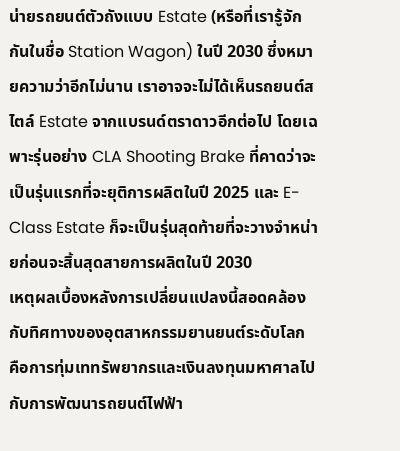น่ายรถยนต์ตัวถังแบบ Estate (หรือที่เรารู้จักกันในชื่อ Station Wagon) ในปี 2030 ซึ่งหมายความว่าอีกไม่นาน เราอาจจะไม่ได้เห็นรถยนต์สไตล์ Estate จากแบรนด์ตราดาวอีกต่อไป โดยเฉพาะรุ่นอย่าง CLA Shooting Brake ที่คาดว่าจะเป็นรุ่นแรกที่จะยุติการผลิตในปี 2025 และ E-Class Estate ก็จะเป็นรุ่นสุดท้ายที่จะวางจำหน่ายก่อนจะสิ้นสุดสายการผลิตในปี 2030
เหตุผลเบื้องหลังการเปลี่ยนแปลงนี้สอดคล้องกับทิศทางของอุตสาหกรรมยานยนต์ระดับโลก คือการทุ่มเททรัพยากรและเงินลงทุนมหาศาลไปกับการพัฒนารถยนต์ไฟฟ้า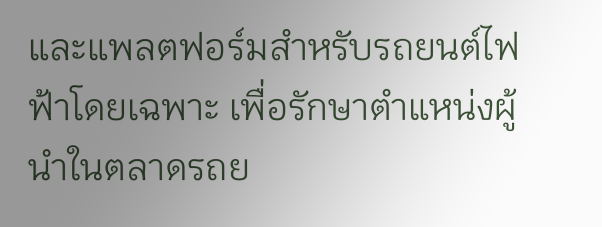และแพลตฟอร์มสำหรับรถยนต์ไฟฟ้าโดยเฉพาะ เพื่อรักษาตำแหน่งผู้นำในตลาดรถย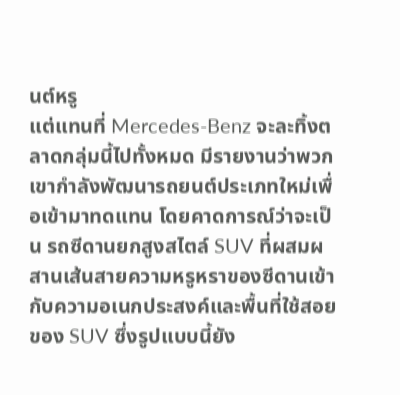นต์หรู
แต่แทนที่ Mercedes-Benz จะละทิ้งตลาดกลุ่มนี้ไปทั้งหมด มีรายงานว่าพวกเขากำลังพัฒนารถยนต์ประเภทใหม่เพื่อเข้ามาทดแทน โดยคาดการณ์ว่าจะเป็น รถซีดานยกสูงสไตล์ SUV ที่ผสมผสานเส้นสายความหรูหราของซีดานเข้ากับความอเนกประสงค์และพื้นที่ใช้สอยของ SUV ซึ่งรูปแบบนี้ยัง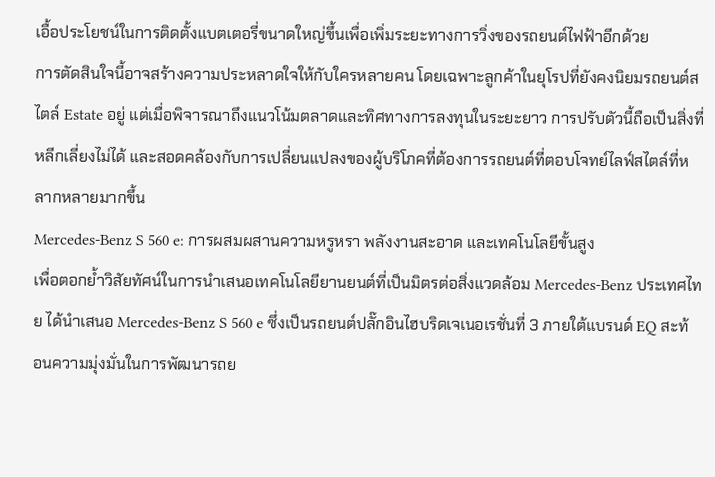เอื้อประโยชน์ในการติดตั้งแบตเตอรี่ขนาดใหญ่ขึ้นเพื่อเพิ่มระยะทางการวิ่งของรถยนต์ไฟฟ้าอีกด้วย
การตัดสินใจนี้อาจสร้างความประหลาดใจให้กับใครหลายคน โดยเฉพาะลูกค้าในยุโรปที่ยังคงนิยมรถยนต์สไตล์ Estate อยู่ แต่เมื่อพิจารณาถึงแนวโน้มตลาดและทิศทางการลงทุนในระยะยาว การปรับตัวนี้ถือเป็นสิ่งที่หลีกเลี่ยงไม่ได้ และสอดคล้องกับการเปลี่ยนแปลงของผู้บริโภคที่ต้องการรถยนต์ที่ตอบโจทย์ไลฟ์สไตล์ที่หลากหลายมากขึ้น
Mercedes-Benz S 560 e: การผสมผสานความหรูหรา พลังงานสะอาด และเทคโนโลยีขั้นสูง
เพื่อตอกย้ำวิสัยทัศน์ในการนำเสนอเทคโนโลยียานยนต์ที่เป็นมิตรต่อสิ่งแวดล้อม Mercedes-Benz ประเทศไทย ได้นำเสนอ Mercedes-Benz S 560 e ซึ่งเป็นรถยนต์ปลั๊กอินไฮบริดเจเนอเรชั่นที่ 3 ภายใต้แบรนด์ EQ สะท้อนความมุ่งมั่นในการพัฒนารถย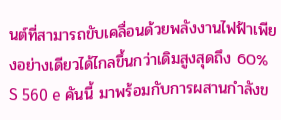นต์ที่สามารถขับเคลื่อนด้วยพลังงานไฟฟ้าเพียงอย่างเดียวได้ไกลขึ้นกว่าเดิมสูงสุดถึง 60%
S 560 e คันนี้ มาพร้อมกับการผสานกำลังข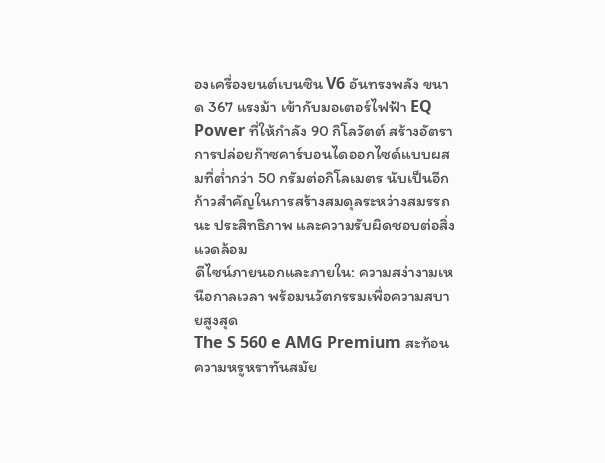องเครื่องยนต์เบนซิน V6 อันทรงพลัง ขนาด 367 แรงม้า เข้ากับมอเตอร์ไฟฟ้า EQ Power ที่ให้กำลัง 90 กิโลวัตต์ สร้างอัตราการปล่อยก๊าซคาร์บอนไดออกไซด์แบบผสมที่ต่ำกว่า 50 กรัมต่อกิโลเมตร นับเป็นอีกก้าวสำคัญในการสร้างสมดุลระหว่างสมรรถนะ ประสิทธิภาพ และความรับผิดชอบต่อสิ่งแวดล้อม
ดีไซน์ภายนอกและภายใน: ความสง่างามเหนือกาลเวลา พร้อมนวัตกรรมเพื่อความสบายสูงสุด
The S 560 e AMG Premium สะท้อนความหรูหราทันสมัย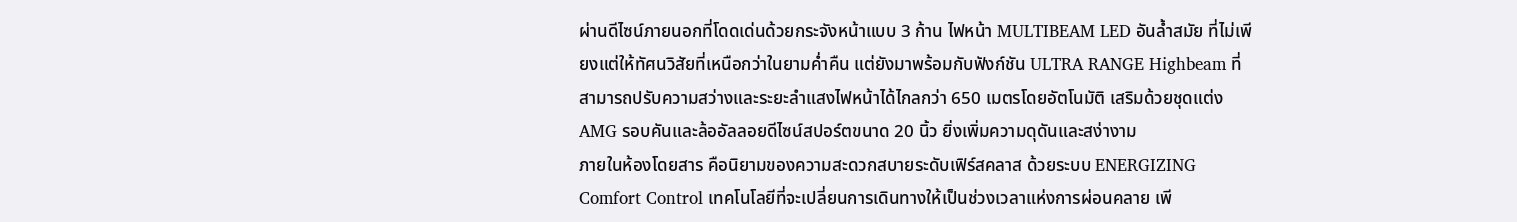ผ่านดีไซน์ภายนอกที่โดดเด่นด้วยกระจังหน้าแบบ 3 ก้าน ไฟหน้า MULTIBEAM LED อันล้ำสมัย ที่ไม่เพียงแต่ให้ทัศนวิสัยที่เหนือกว่าในยามค่ำคืน แต่ยังมาพร้อมกับฟังก์ชัน ULTRA RANGE Highbeam ที่สามารถปรับความสว่างและระยะลำแสงไฟหน้าได้ไกลกว่า 650 เมตรโดยอัตโนมัติ เสริมด้วยชุดแต่ง AMG รอบคันและล้ออัลลอยดีไซน์สปอร์ตขนาด 20 นิ้ว ยิ่งเพิ่มความดุดันและสง่างาม
ภายในห้องโดยสาร คือนิยามของความสะดวกสบายระดับเฟิร์สคลาส ด้วยระบบ ENERGIZING Comfort Control เทคโนโลยีที่จะเปลี่ยนการเดินทางให้เป็นช่วงเวลาแห่งการผ่อนคลาย เพี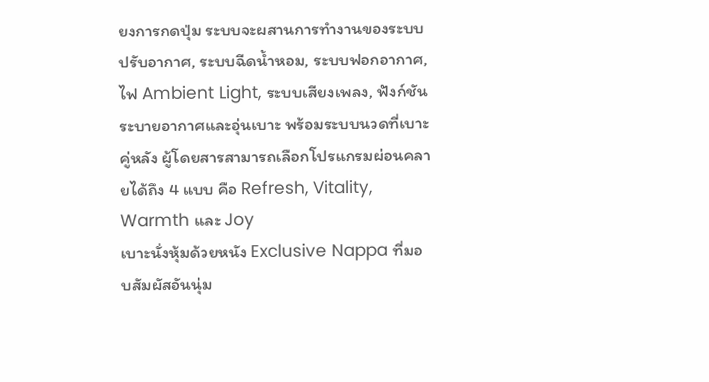ยงการกดปุ่ม ระบบจะผสานการทำงานของระบบปรับอากาศ, ระบบฉีดน้ำหอม, ระบบฟอกอากาศ, ไฟ Ambient Light, ระบบเสียงเพลง, ฟังก์ชันระบายอากาศและอุ่นเบาะ พร้อมระบบนวดที่เบาะคู่หลัง ผู้โดยสารสามารถเลือกโปรแกรมผ่อนคลายได้ถึง 4 แบบ คือ Refresh, Vitality, Warmth และ Joy
เบาะนั่งหุ้มด้วยหนัง Exclusive Nappa ที่มอบสัมผัสอันนุ่ม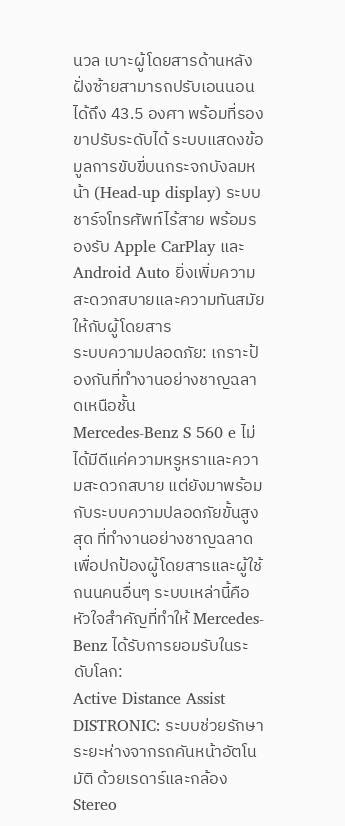นวล เบาะผู้โดยสารด้านหลังฝั่งซ้ายสามารถปรับเอนนอนได้ถึง 43.5 องศา พร้อมที่รองขาปรับระดับได้ ระบบแสดงข้อมูลการขับขี่บนกระจกบังลมหน้า (Head-up display) ระบบชาร์จโทรศัพท์ไร้สาย พร้อมรองรับ Apple CarPlay และ Android Auto ยิ่งเพิ่มความสะดวกสบายและความทันสมัยให้กับผู้โดยสาร
ระบบความปลอดภัย: เกราะป้องกันที่ทำงานอย่างชาญฉลาดเหนือชั้น
Mercedes-Benz S 560 e ไม่ได้มีดีแค่ความหรูหราและความสะดวกสบาย แต่ยังมาพร้อมกับระบบความปลอดภัยขั้นสูงสุด ที่ทำงานอย่างชาญฉลาดเพื่อปกป้องผู้โดยสารและผู้ใช้ถนนคนอื่นๆ ระบบเหล่านี้คือหัวใจสำคัญที่ทำให้ Mercedes-Benz ได้รับการยอมรับในระดับโลก:
Active Distance Assist DISTRONIC: ระบบช่วยรักษาระยะห่างจากรถคันหน้าอัตโนมัติ ด้วยเรดาร์และกล้อง Stereo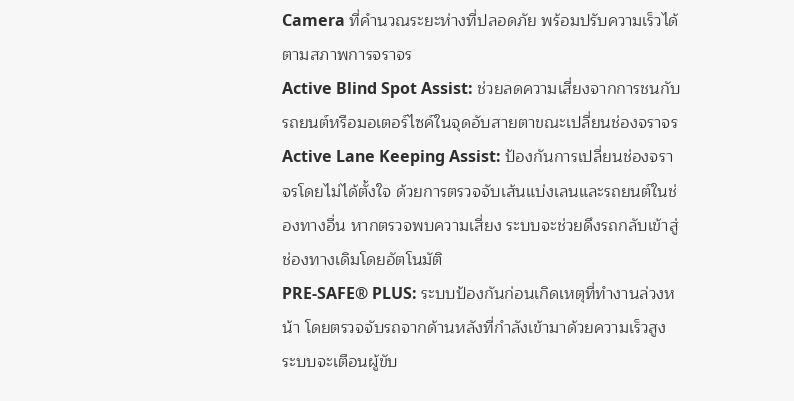Camera ที่คำนวณระยะห่างที่ปลอดภัย พร้อมปรับความเร็วได้ตามสภาพการจราจร
Active Blind Spot Assist: ช่วยลดความเสี่ยงจากการชนกับรถยนต์หรือมอเตอร์ไซค์ในจุดอับสายตาขณะเปลี่ยนช่องจราจร
Active Lane Keeping Assist: ป้องกันการเปลี่ยนช่องจราจรโดยไม่ได้ตั้งใจ ด้วยการตรวจจับเส้นแบ่งเลนและรถยนต์ในช่องทางอื่น หากตรวจพบความเสี่ยง ระบบจะช่วยดึงรถกลับเข้าสู่ช่องทางเดิมโดยอัตโนมัติ
PRE-SAFE® PLUS: ระบบป้องกันก่อนเกิดเหตุที่ทำงานล่วงหน้า โดยตรวจจับรถจากด้านหลังที่กำลังเข้ามาด้วยความเร็วสูง ระบบจะเตือนผู้ขับ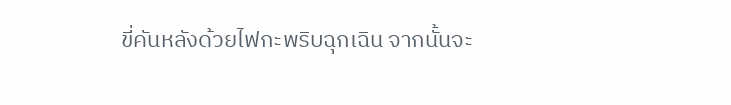ขี่คันหลังด้วยไฟกะพริบฉุกเฉิน จากนั้นจะ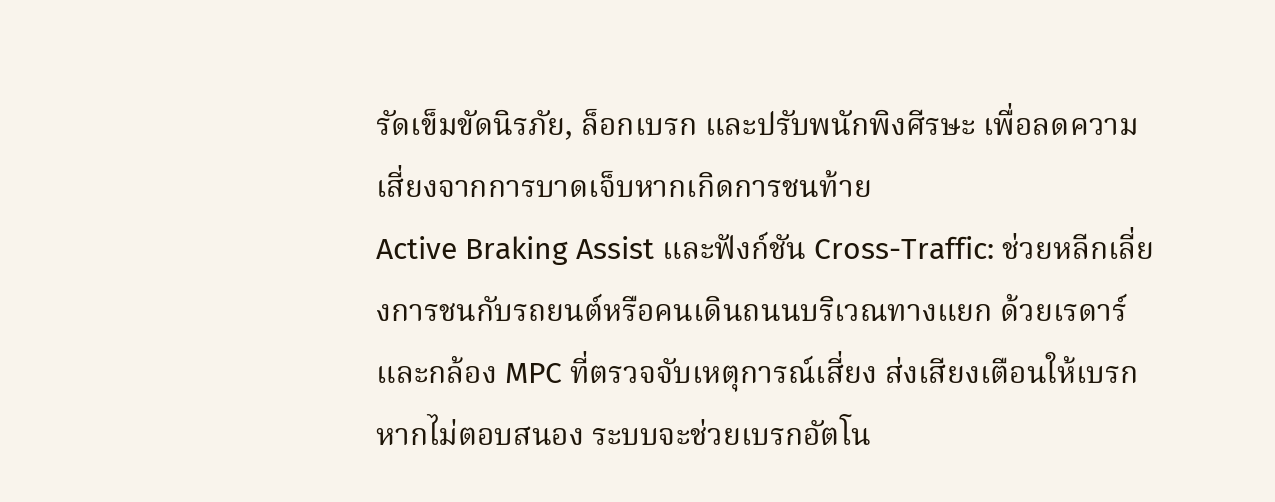รัดเข็มขัดนิรภัย, ล็อกเบรก และปรับพนักพิงศีรษะ เพื่อลดความเสี่ยงจากการบาดเจ็บหากเกิดการชนท้าย
Active Braking Assist และฟังก์ชัน Cross-Traffic: ช่วยหลีกเลี่ยงการชนกับรถยนต์หรือคนเดินถนนบริเวณทางแยก ด้วยเรดาร์และกล้อง MPC ที่ตรวจจับเหตุการณ์เสี่ยง ส่งเสียงเตือนให้เบรก หากไม่ตอบสนอง ระบบจะช่วยเบรกอัตโน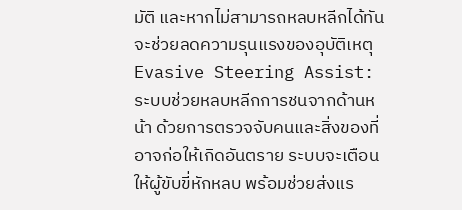มัติ และหากไม่สามารถหลบหลีกได้ทัน จะช่วยลดความรุนแรงของอุบัติเหตุ
Evasive Steering Assist: ระบบช่วยหลบหลีกการชนจากด้านหน้า ด้วยการตรวจจับคนและสิ่งของที่อาจก่อให้เกิดอันตราย ระบบจะเตือนให้ผู้ขับขี่หักหลบ พร้อมช่วยส่งแร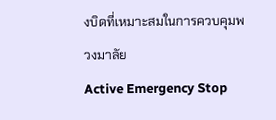งบิดที่เหมาะสมในการควบคุมพวงมาลัย
Active Emergency Stop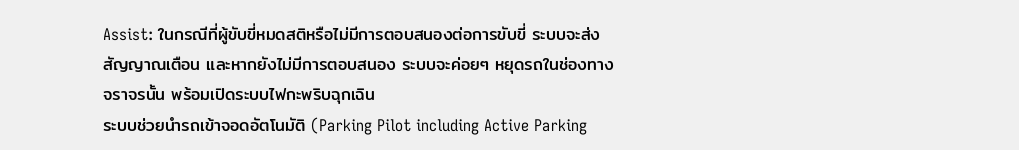Assist: ในกรณีที่ผู้ขับขี่หมดสติหรือไม่มีการตอบสนองต่อการขับขี่ ระบบจะส่งสัญญาณเตือน และหากยังไม่มีการตอบสนอง ระบบจะค่อยๆ หยุดรถในช่องทางจราจรนั้น พร้อมเปิดระบบไฟกะพริบฉุกเฉิน
ระบบช่วยนำรถเข้าจอดอัตโนมัติ (Parking Pilot including Active Parking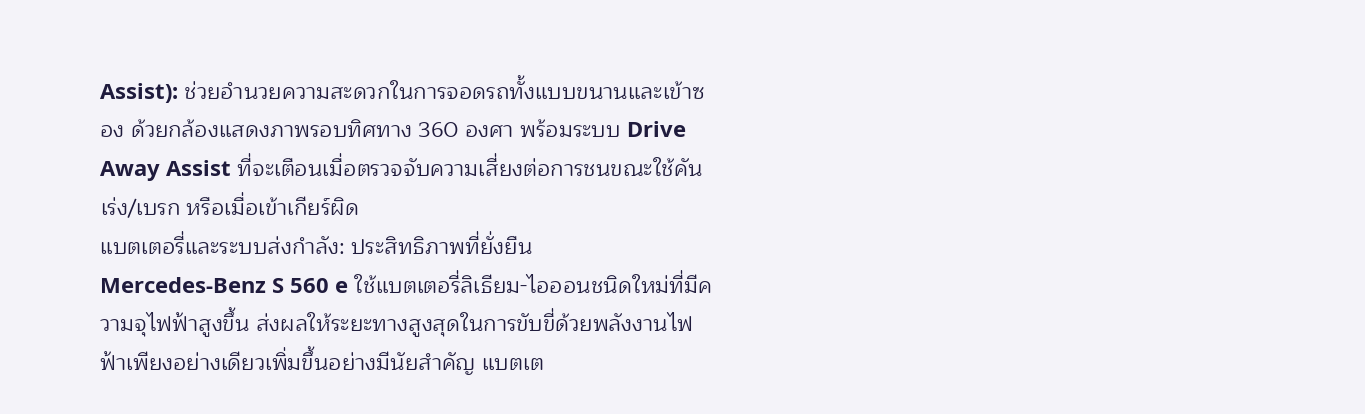Assist): ช่วยอำนวยความสะดวกในการจอดรถทั้งแบบขนานและเข้าซอง ด้วยกล้องแสดงภาพรอบทิศทาง 360 องศา พร้อมระบบ Drive Away Assist ที่จะเตือนเมื่อตรวจจับความเสี่ยงต่อการชนขณะใช้คันเร่ง/เบรก หรือเมื่อเข้าเกียร์ผิด
แบตเตอรี่และระบบส่งกำลัง: ประสิทธิภาพที่ยั่งยืน
Mercedes-Benz S 560 e ใช้แบตเตอรี่ลิเธียม-ไอออนชนิดใหม่ที่มีความจุไฟฟ้าสูงขึ้น ส่งผลให้ระยะทางสูงสุดในการขับขี่ด้วยพลังงานไฟฟ้าเพียงอย่างเดียวเพิ่มขึ้นอย่างมีนัยสำคัญ แบตเต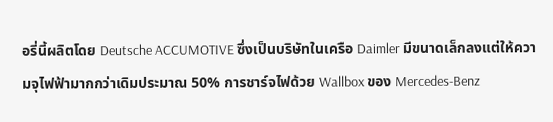อรี่นี้ผลิตโดย Deutsche ACCUMOTIVE ซึ่งเป็นบริษัทในเครือ Daimler มีขนาดเล็กลงแต่ให้ความจุไฟฟ้ามากกว่าเดิมประมาณ 50% การชาร์จไฟด้วย Wallbox ของ Mercedes-Benz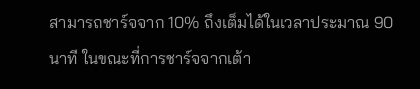สามารถชาร์จจาก 10% ถึงเต็มได้ในเวลาประมาณ 90 นาที ในขณะที่การชาร์จจากเต้า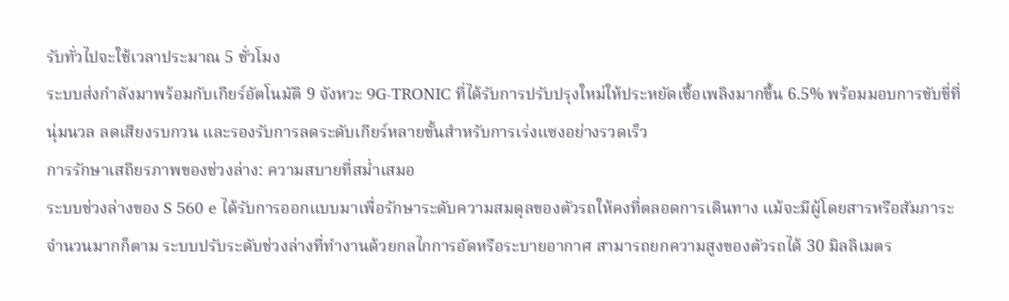รับทั่วไปจะใช้เวลาประมาณ 5 ชั่วโมง
ระบบส่งกำลังมาพร้อมกับเกียร์อัตโนมัติ 9 จังหวะ 9G-TRONIC ที่ได้รับการปรับปรุงใหม่ให้ประหยัดเชื้อเพลิงมากขึ้น 6.5% พร้อมมอบการขับขี่ที่นุ่มนวล ลดเสียงรบกวน และรองรับการลดระดับเกียร์หลายขั้นสำหรับการเร่งแซงอย่างรวดเร็ว
การรักษาเสถียรภาพของช่วงล่าง: ความสบายที่สม่ำเสมอ
ระบบช่วงล่างของ S 560 e ได้รับการออกแบบมาเพื่อรักษาระดับความสมดุลของตัวรถให้คงที่ตลอดการเดินทาง แม้จะมีผู้โดยสารหรือสัมภาระจำนวนมากก็ตาม ระบบปรับระดับช่วงล่างที่ทำงานด้วยกลไกการอัดหรือระบายอากาศ สามารถยกความสูงของตัวรถได้ 30 มิลลิเมตร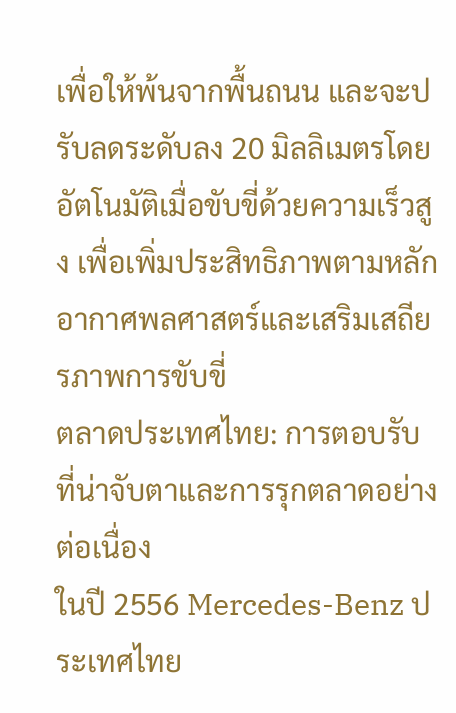เพื่อให้พ้นจากพื้นถนน และจะปรับลดระดับลง 20 มิลลิเมตรโดยอัตโนมัติเมื่อขับขี่ด้วยความเร็วสูง เพื่อเพิ่มประสิทธิภาพตามหลักอากาศพลศาสตร์และเสริมเสถียรภาพการขับขี่
ตลาดประเทศไทย: การตอบรับที่น่าจับตาและการรุกตลาดอย่างต่อเนื่อง
ในปี 2556 Mercedes-Benz ประเทศไทย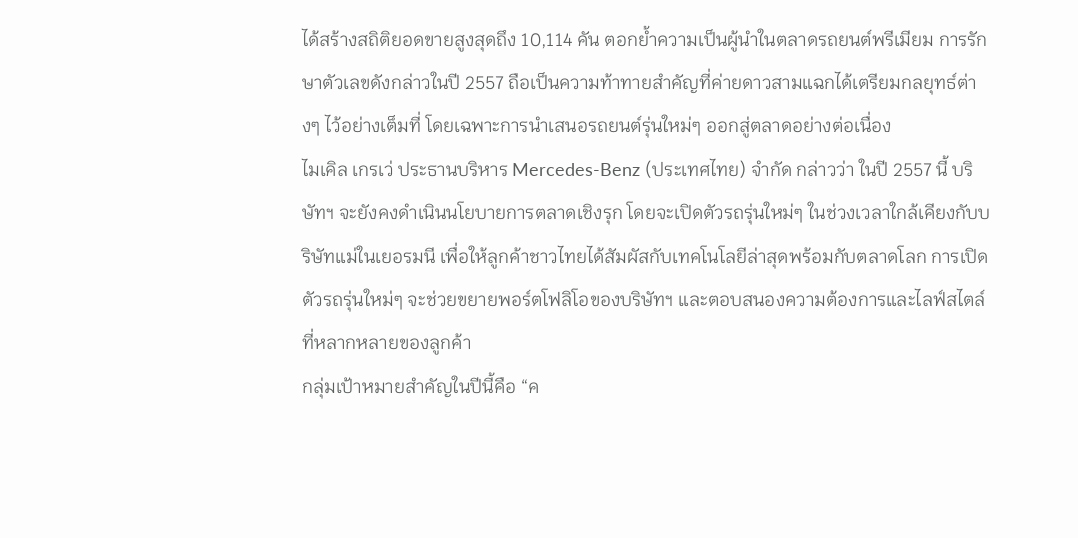ได้สร้างสถิติยอดขายสูงสุดถึง 10,114 คัน ตอกย้ำความเป็นผู้นำในตลาดรถยนต์พรีเมียม การรักษาตัวเลขดังกล่าวในปี 2557 ถือเป็นความท้าทายสำคัญที่ค่ายดาวสามแฉกได้เตรียมกลยุทธ์ต่างๆ ไว้อย่างเต็มที่ โดยเฉพาะการนำเสนอรถยนต์รุ่นใหม่ๆ ออกสู่ตลาดอย่างต่อเนื่อง
ไมเคิล เกรเว่ ประธานบริหาร Mercedes-Benz (ประเทศไทย) จำกัด กล่าวว่า ในปี 2557 นี้ บริษัทฯ จะยังคงดำเนินนโยบายการตลาดเชิงรุก โดยจะเปิดตัวรถรุ่นใหม่ๆ ในช่วงเวลาใกล้เคียงกับบริษัทแม่ในเยอรมนี เพื่อให้ลูกค้าชาวไทยได้สัมผัสกับเทคโนโลยีล่าสุดพร้อมกับตลาดโลก การเปิดตัวรถรุ่นใหม่ๆ จะช่วยขยายพอร์ตโฟลิโอของบริษัทฯ และตอบสนองความต้องการและไลฟ์สไตล์ที่หลากหลายของลูกค้า
กลุ่มเป้าหมายสำคัญในปีนี้คือ “ค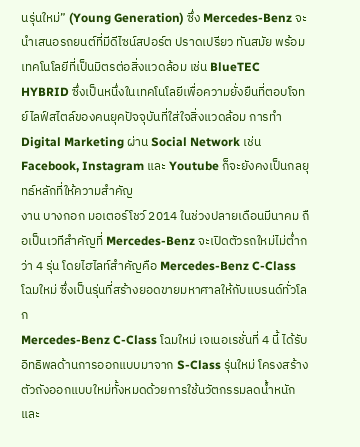นรุ่นใหม่” (Young Generation) ซึ่ง Mercedes-Benz จะนำเสนอรถยนต์ที่มีดีไซน์สปอร์ต ปราดเปรียว ทันสมัย พร้อมเทคโนโลยีที่เป็นมิตรต่อสิ่งแวดล้อม เช่น BlueTEC HYBRID ซึ่งเป็นหนึ่งในเทคโนโลยีเพื่อความยั่งยืนที่ตอบโจทย์ไลฟ์สไตล์ของคนยุคปัจจุบันที่ใส่ใจสิ่งแวดล้อม การทำ Digital Marketing ผ่าน Social Network เช่น Facebook, Instagram และ Youtube ก็จะยังคงเป็นกลยุทธ์หลักที่ให้ความสำคัญ
งาน บางกอก มอเตอร์โชว์ 2014 ในช่วงปลายเดือนมีนาคม ถือเป็นเวทีสำคัญที่ Mercedes-Benz จะเปิดตัวรถใหม่ไม่ต่ำกว่า 4 รุ่น โดยไฮไลท์สำคัญคือ Mercedes-Benz C-Class โฉมใหม่ ซึ่งเป็นรุ่นที่สร้างยอดขายมหาศาลให้กับแบรนด์ทั่วโลก
Mercedes-Benz C-Class โฉมใหม่ เจเนอเรชั่นที่ 4 นี้ ได้รับอิทธิพลด้านการออกแบบมาจาก S-Class รุ่นใหม่ โครงสร้างตัวถังออกแบบใหม่ทั้งหมดด้วยการใช้นวัตกรรมลดน้ำหนักและ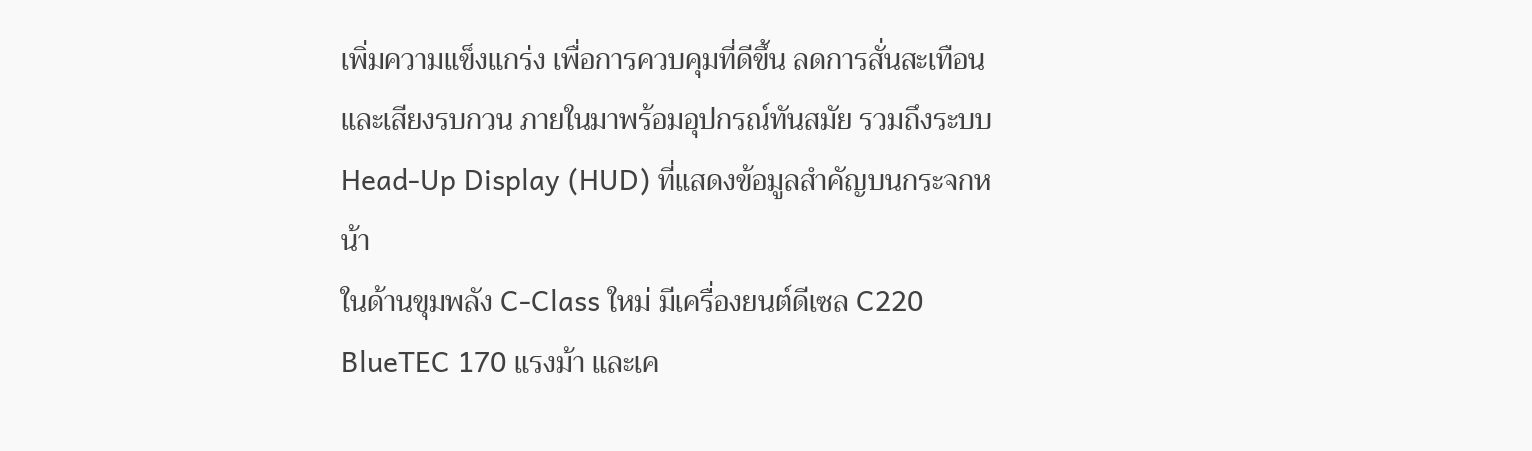เพิ่มความแข็งแกร่ง เพื่อการควบคุมที่ดีขึ้น ลดการสั่นสะเทือนและเสียงรบกวน ภายในมาพร้อมอุปกรณ์ทันสมัย รวมถึงระบบ Head-Up Display (HUD) ที่แสดงข้อมูลสำคัญบนกระจกหน้า
ในด้านขุมพลัง C-Class ใหม่ มีเครื่องยนต์ดีเซล C220 BlueTEC 170 แรงม้า และเค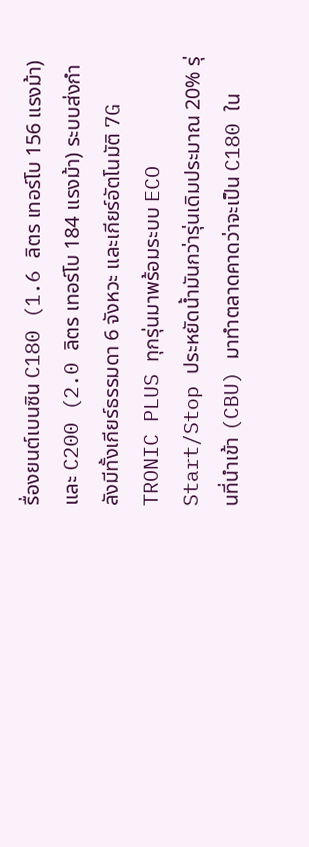รื่องยนต์เบนซิน C180 (1.6 ลิตร เทอร์โบ 156 แรงม้า) และ C200 (2.0 ลิตร เทอร์โบ 184 แรงม้า) ระบบส่งกำลังมีทั้งเกียร์ธรรมดา 6 จังหวะ และเกียร์อัตโนมัติ 7G TRONIC PLUS ทุกรุ่นมาพร้อมระบบ ECO Start/Stop ประหยัดน้ำมันกว่ารุ่นเดิมประมาณ 20% รุ่นที่นำเข้า (CBU) มาทำตลาดคาดว่าจะเป็น C180 ใน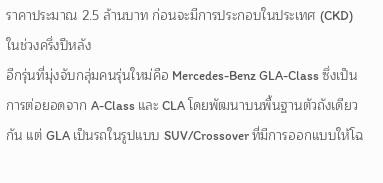ราคาประมาณ 2.5 ล้านบาท ก่อนจะมีการประกอบในประเทศ (CKD) ในช่วงครึ่งปีหลัง
อีกรุ่นที่มุ่งจับกลุ่มคนรุ่นใหม่คือ Mercedes-Benz GLA-Class ซึ่งเป็นการต่อยอดจาก A-Class และ CLA โดยพัฒนาบนพื้นฐานตัวถังเดียวกัน แต่ GLA เป็นรถในรูปแบบ SUV/Crossover ที่มีการออกแบบให้โฉ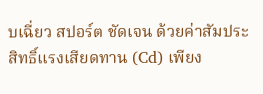บเฉี่ยว สปอร์ต ชัดเจน ด้วยค่าสัมประสิทธิ์แรงเสียดทาน (Cd) เพียง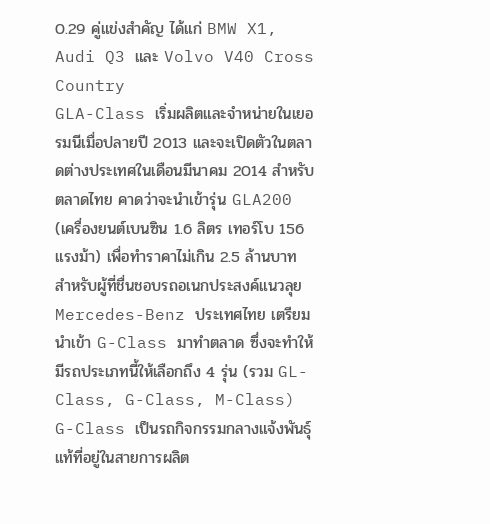0.29 คู่แข่งสำคัญ ได้แก่ BMW X1, Audi Q3 และ Volvo V40 Cross Country
GLA-Class เริ่มผลิตและจำหน่ายในเยอรมนีเมื่อปลายปี 2013 และจะเปิดตัวในตลาดต่างประเทศในเดือนมีนาคม 2014 สำหรับตลาดไทย คาดว่าจะนำเข้ารุ่น GLA200 (เครื่องยนต์เบนซิน 1.6 ลิตร เทอร์โบ 156 แรงม้า) เพื่อทำราคาไม่เกิน 2.5 ล้านบาท
สำหรับผู้ที่ชื่นชอบรถอเนกประสงค์แนวลุย Mercedes-Benz ประเทศไทย เตรียมนำเข้า G-Class มาทำตลาด ซึ่งจะทำให้มีรถประเภทนี้ให้เลือกถึง 4 รุ่น (รวม GL-Class, G-Class, M-Class) G-Class เป็นรถกิจกรรมกลางแจ้งพันธุ์แท้ที่อยู่ในสายการผลิต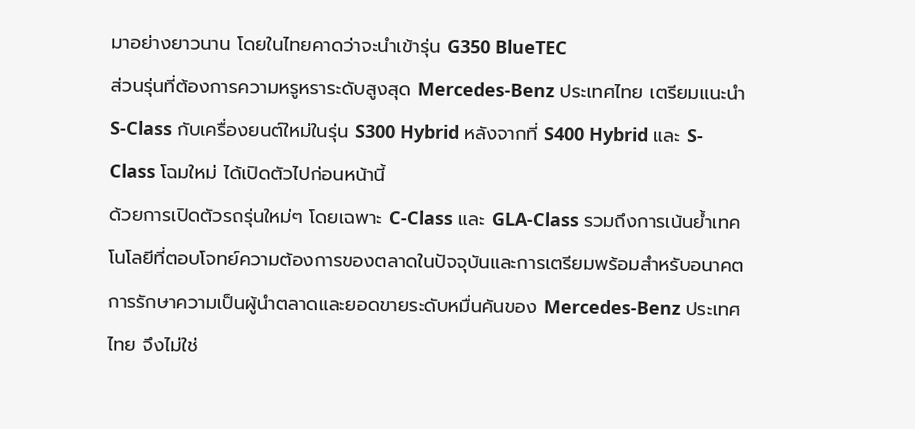มาอย่างยาวนาน โดยในไทยคาดว่าจะนำเข้ารุ่น G350 BlueTEC
ส่วนรุ่นที่ต้องการความหรูหราระดับสูงสุด Mercedes-Benz ประเทศไทย เตรียมแนะนำ S-Class กับเครื่องยนต์ใหม่ในรุ่น S300 Hybrid หลังจากที่ S400 Hybrid และ S-Class โฉมใหม่ ได้เปิดตัวไปก่อนหน้านี้
ด้วยการเปิดตัวรถรุ่นใหม่ๆ โดยเฉพาะ C-Class และ GLA-Class รวมถึงการเน้นย้ำเทคโนโลยีที่ตอบโจทย์ความต้องการของตลาดในปัจจุบันและการเตรียมพร้อมสำหรับอนาคต การรักษาความเป็นผู้นำตลาดและยอดขายระดับหมื่นคันของ Mercedes-Benz ประเทศไทย จึงไม่ใช่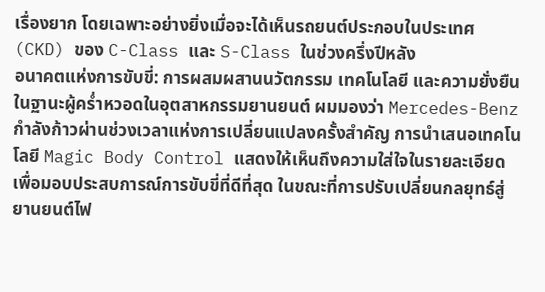เรื่องยาก โดยเฉพาะอย่างยิ่งเมื่อจะได้เห็นรถยนต์ประกอบในประเทศ (CKD) ของ C-Class และ S-Class ในช่วงครึ่งปีหลัง
อนาคตแห่งการขับขี่: การผสมผสานนวัตกรรม เทคโนโลยี และความยั่งยืน
ในฐานะผู้คร่ำหวอดในอุตสาหกรรมยานยนต์ ผมมองว่า Mercedes-Benz กำลังก้าวผ่านช่วงเวลาแห่งการเปลี่ยนแปลงครั้งสำคัญ การนำเสนอเทคโนโลยี Magic Body Control แสดงให้เห็นถึงความใส่ใจในรายละเอียดเพื่อมอบประสบการณ์การขับขี่ที่ดีที่สุด ในขณะที่การปรับเปลี่ยนกลยุทธ์สู่ยานยนต์ไฟ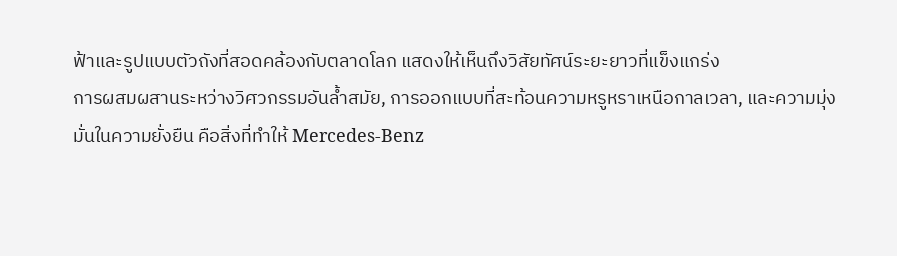ฟ้าและรูปแบบตัวถังที่สอดคล้องกับตลาดโลก แสดงให้เห็นถึงวิสัยทัศน์ระยะยาวที่แข็งแกร่ง
การผสมผสานระหว่างวิศวกรรมอันล้ำสมัย, การออกแบบที่สะท้อนความหรูหราเหนือกาลเวลา, และความมุ่งมั่นในความยั่งยืน คือสิ่งที่ทำให้ Mercedes-Benz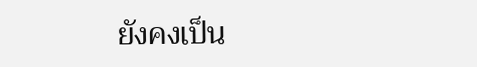ยังคงเป็น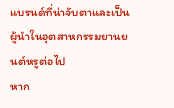แบรนด์ที่น่าจับตาและเป็นผู้นำในอุตสาหกรรมยานยนต์หรูต่อไป
หาก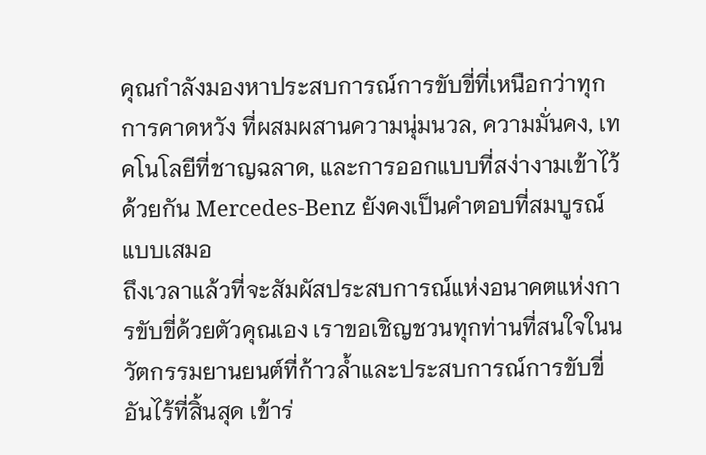คุณกำลังมองหาประสบการณ์การขับขี่ที่เหนือกว่าทุกการคาดหวัง ที่ผสมผสานความนุ่มนวล, ความมั่นคง, เทคโนโลยีที่ชาญฉลาด, และการออกแบบที่สง่างามเข้าไว้ด้วยกัน Mercedes-Benz ยังคงเป็นคำตอบที่สมบูรณ์แบบเสมอ
ถึงเวลาแล้วที่จะสัมผัสประสบการณ์แห่งอนาคตแห่งการขับขี่ด้วยตัวคุณเอง เราขอเชิญชวนทุกท่านที่สนใจในนวัตกรรมยานยนต์ที่ก้าวล้ำและประสบการณ์การขับขี่อันไร้ที่สิ้นสุด เข้าร่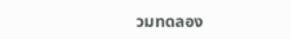วมทดลอง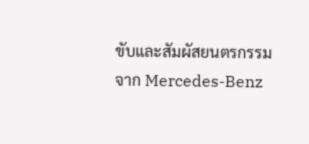ขับและสัมผัสยนตรกรรมจาก Mercedes-Benz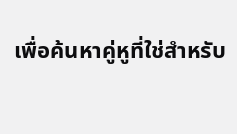เพื่อค้นหาคู่หูที่ใช่สำหรับ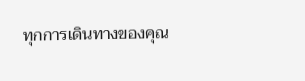ทุกการเดินทางของคุณ